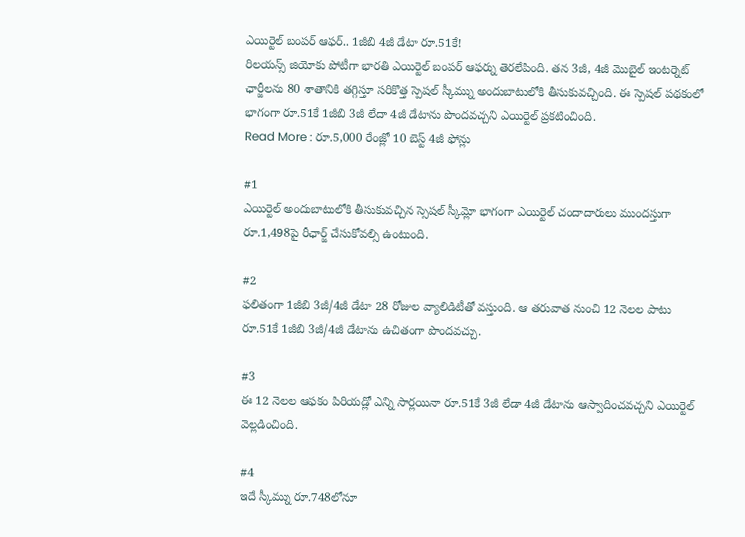ఎయిర్టెల్ బంపర్ ఆఫర్.. 1జీబి 4జీ డేటా రూ.51కే!
రిలయన్స్ జియోకు పోటీగా భారతి ఎయిర్టెల్ బంపర్ ఆఫర్ను తెరలేపింది. తన 3జీ, 4జీ మొబైల్ ఇంటర్నెట్ ఛార్జీలను 80 శాతానికి తగ్గిస్తూ సరికొత్త స్పెషల్ స్కీమ్ను అందుబాటులోకి తీసుకువచ్చింది. ఈ స్పెషల్ పథకంలో భాగంగా రూ.51కే 1జీబి 3జీ లేదా 4జీ డేటాను పొందవచ్చని ఎయిర్టెల్ ప్రకటించింది.
Read More : రూ.5,000 రేంజ్లో 10 బెస్ట్ 4జీ ఫోన్లు

#1
ఎయిర్టెల్ అందుబాటులోకి తీసుకువచ్చిన స్సెషల్ స్కీమ్లో భాగంగా ఎయిర్టెల్ చందాదారులు ముందస్తుగా రూ.1,498పై రీఛార్జ్ చేసుకోవల్సి ఉంటుంది.

#2
ఫలితంగా 1జీబి 3జీ/4జీ డేటా 28 రోజుల వ్యాలిడిటీతో వస్తుంది. ఆ తరువాత నుంచి 12 నెలల పాటు రూ.51కే 1జీబి 3జీ/4జీ డేటాను ఉచితంగా పొందవచ్చు.

#3
ఈ 12 నెలల ఆఫకం పిరియడ్లో ఎన్ని సార్లయినా రూ.51కే 3జీ లేడా 4జీ డేటాను ఆస్వాదించవచ్చని ఎయిర్టెల్ వెల్లడించింది.

#4
ఇదే స్కీమ్ను రూ.748లోనూ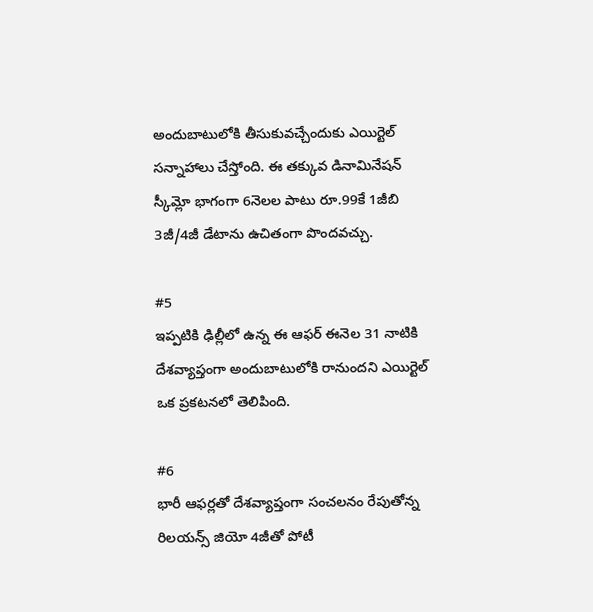అందుబాటులోకి తీసుకువచ్చేందుకు ఎయిర్టెల్ సన్నాహాలు చేస్తోంది. ఈ తక్కువ డినామినేషన్ స్కీమ్లో భాగంగా 6నెలల పాటు రూ.99కే 1జీబి 3జీ/4జీ డేటాను ఉచితంగా పొందవచ్చు.

#5
ఇప్పటికి ఢిల్లీలో ఉన్న ఈ ఆఫర్ ఈనెల 31 నాటికి దేశవ్యాప్తంగా అందుబాటులోకి రానుందని ఎయిర్టెల్ ఒక ప్రకటనలో తెలిపింది.

#6
భారీ ఆఫర్లతో దేశవ్యాప్తంగా సంచలనం రేపుతోన్న రిలయన్స్ జియో 4జీతో పోటీ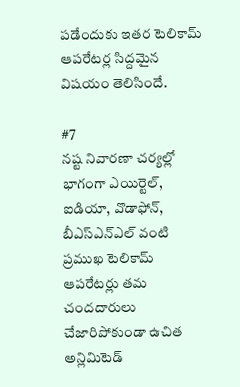పడేందుకు ఇతర టెలికామ్ ఆపరేటర్ల సిద్దమైన విషయం తెలిసిందే.

#7
నష్ట నివారణా చర్యల్లో భాగంగా ఎయిర్టెల్, ఐడియా, వొడాఫోన్, బీఎస్ఎన్ఎల్ వంటి ప్రముఖ టెలికామ్ ఆపరేటర్లు తమ చందదారులు చేజారిపోకుండా ఉచిత అన్లిమిటెడ్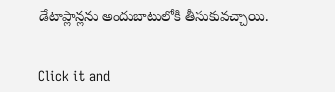డేటాప్లాన్లను అందుబాటులోకి తీసుకువచ్చాయి.


Click it and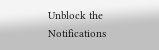Unblock the Notifications